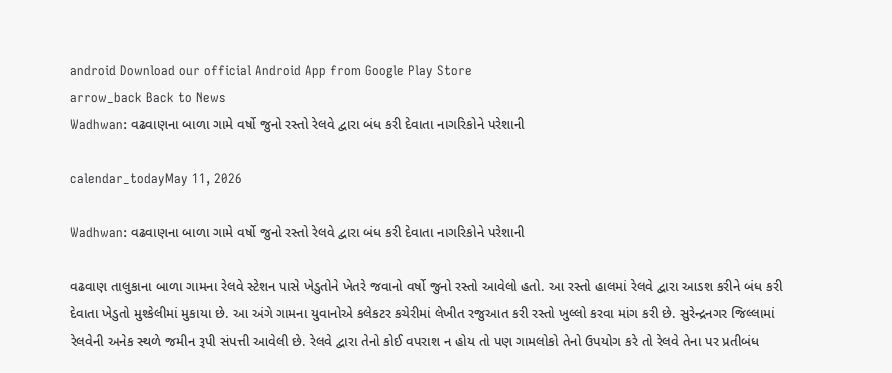android Download our official Android App from Google Play Store
arrow_back Back to News
Wadhwan: વઢવાણના બાળા ગામે વર્ષો જુનો રસ્તો રેલવે દ્વારા બંધ કરી દેવાતા નાગરિકોને પરેશાની

calendar_todayMay 11, 2026

Wadhwan: વઢવાણના બાળા ગામે વર્ષો જુનો રસ્તો રેલવે દ્વારા બંધ કરી દેવાતા નાગરિકોને પરેશાની

વઢવાણ તાલુકાના બાળા ગામના રેલવે સ્ટેશન પાસે ખેડુતોને ખેતરે જવાનો વર્ષો જુનો રસ્તો આવેલો હતો. આ રસ્તો હાલમાં રેલવે દ્વારા આડશ કરીને બંધ કરી દેવાતા ખેડુતો મુશ્કેલીમાં મુકાયા છે. આ અંગે ગામના યુવાનોએ કલેકટર કચેરીમાં લેખીત રજુઆત કરી રસ્તો ખુલ્લો કરવા માંગ કરી છે. સુરેન્દ્રનગર જિલ્લામાં રેલવેની અનેક સ્થળે જમીન રૂપી સંપત્તી આવેલી છે. રેલવે દ્વારા તેનો કોઈ વપરાશ ન હોય તો પણ ગામલોકો તેનો ઉપયોગ કરે તો રેલવે તેના પર પ્રતીબંધ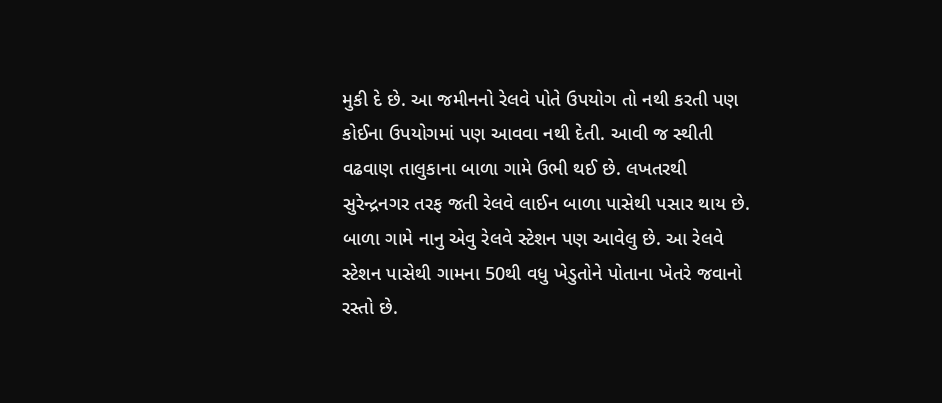મુકી દે છે. આ જમીનનો રેલવે પોતે ઉપયોગ તો નથી કરતી પણ કોઈના ઉપયોગમાં પણ આવવા નથી દેતી. આવી જ સ્થીતી વઢવાણ તાલુકાના બાળા ગામે ઉભી થઈ છે. લખતરથી સુરેન્દ્રનગર તરફ જતી રેલવે લાઈન બાળા પાસેથી પસાર થાય છે. બાળા ગામે નાનુ એવુ રેલવે સ્ટેશન પણ આવેલુ છે. આ રેલવે સ્ટેશન પાસેથી ગામના 50થી વધુ ખેડુતોને પોતાના ખેતરે જવાનો રસ્તો છે.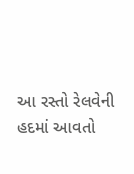આ રસ્તો રેલવેની હદમાં આવતો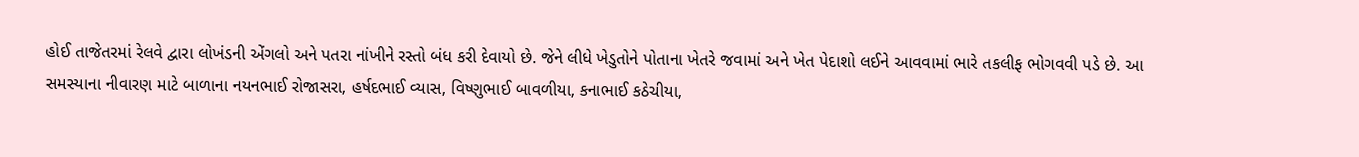હોઈ તાજેતરમાં રેલવે દ્વારા લોખંડની એંગલો અને પતરા નાંખીને રસ્તો બંધ કરી દેવાયો છે. જેને લીધે ખેડુતોને પોતાના ખેતરે જવામાં અને ખેત પેદાશો લઈને આવવામાં ભારે તકલીફ ભોગવવી પડે છે. આ સમસ્યાના નીવારણ માટે બાળાના નયનભાઈ રોજાસરા, હર્ષદભાઈ વ્યાસ, વિષ્ણુભાઈ બાવળીયા, કનાભાઈ કઠેચીયા,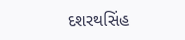દશરથસિંહ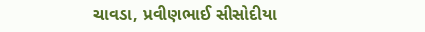ચાવડા, પ્રવીણભાઈ સીસોદીયા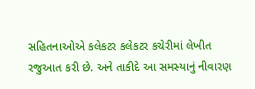સહિતનાઓએ કલેકટર કલેકટર કચેરીમાં લેખીત રજુઆત કરી છે. અને તાકીદે આ સમસ્યાનું નીવારણ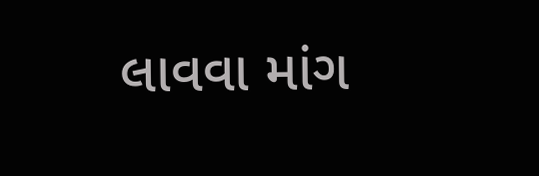લાવવા માંગ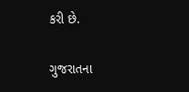કરી છે.

ગુજરાતના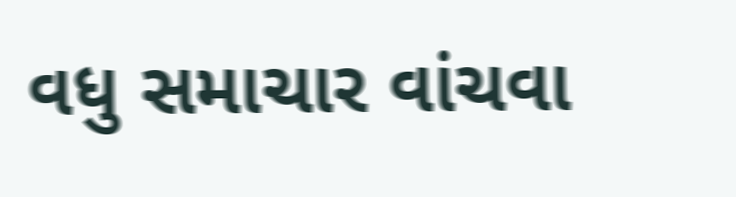વધુ સમાચાર વાંચવા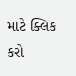માટે ક્લિક કરો